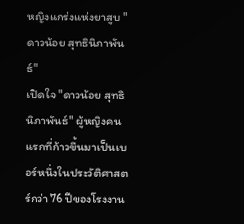หญิงแกร่งแห่งยาสูบ "ดาวน้อย สุทธินิภาพันธ์"
เปิดใจ "ดาวน้อย สุทธินิภาพันธ์" ผู้หญิงคนแรกที่ก้าวขึ้นมาเป็นเบอร์หนึ่งในประวัติศาสตร์กว่า 76 ปีของโรงงาน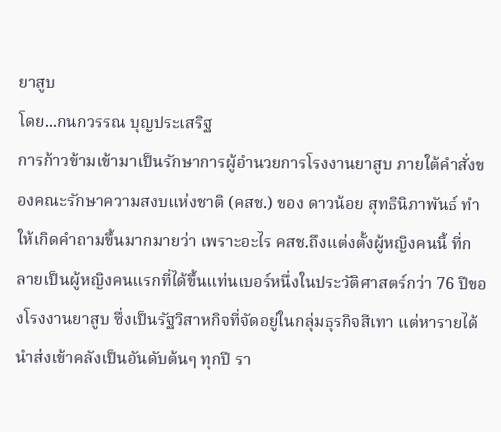ยาสูบ
โดย...กนกวรรณ บุญประเสริฐ
การก้าวข้ามเข้ามาเป็นรักษาการผู้อำนวยการโรงงานยาสูบ ภายใต้คำสั่งของคณะรักษาความสงบแห่งชาติ (คสช.) ของ ดาวน้อย สุทธินิภาพันธ์ ทำให้เกิดคำถามขึ้นมากมายว่า เพราะอะไร คสช.ถึงแต่งตั้งผู้หญิงคนนี้ ที่กลายเป็นผู้หญิงคนแรกที่ได้ขึ้นแท่นเบอร์หนึ่งในประวัติศาสตร์กว่า 76 ปีของโรงงานยาสูบ ซึ่งเป็นรัฐวิสาหกิจที่จัดอยู่ในกลุ่มธุรกิจสีเทา แต่หารายได้นำส่งเข้าคลังเป็นอันดับต้นๆ ทุกปี รา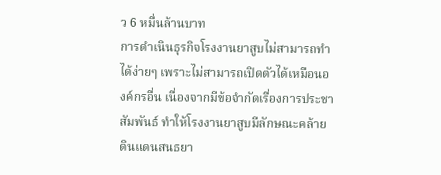ว 6 หมื่นล้านบาท
การดำเนินธุรกิจโรงงานยาสูบไม่สามารถทำได้ง่ายๆ เพราะไม่สามารถเปิดตัวได้เหมือนองค์กรอื่น เนื่องจากมีข้อจำกัดเรื่องการประชาสัมพันธ์ ทำให้โรงงานยาสูบมีลักษณะคล้ายดินแดนสนธยา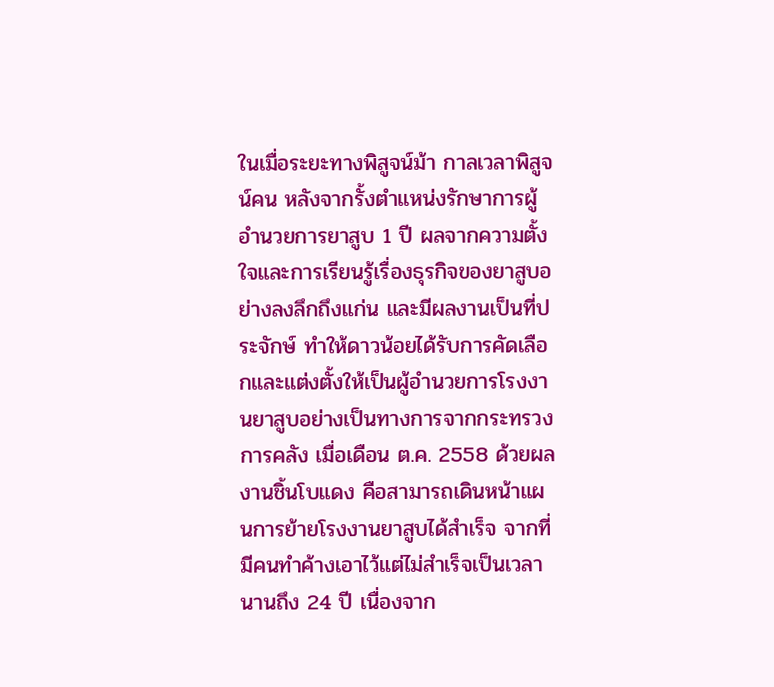ในเมื่อระยะทางพิสูจน์ม้า กาลเวลาพิสูจน์คน หลังจากรั้งตำแหน่งรักษาการผู้อำนวยการยาสูบ 1 ปี ผลจากความตั้งใจและการเรียนรู้เรื่องธุรกิจของยาสูบอย่างลงลึกถึงแก่น และมีผลงานเป็นที่ประจักษ์ ทำให้ดาวน้อยได้รับการคัดเลือกและแต่งตั้งให้เป็นผู้อำนวยการโรงงานยาสูบอย่างเป็นทางการจากกระทรวงการคลัง เมื่อเดือน ต.ค. 2558 ด้วยผลงานชิ้นโบแดง คือสามารถเดินหน้าแผนการย้ายโรงงานยาสูบได้สำเร็จ จากที่มีคนทำค้างเอาไว้แต่ไม่สำเร็จเป็นเวลานานถึง 24 ปี เนื่องจาก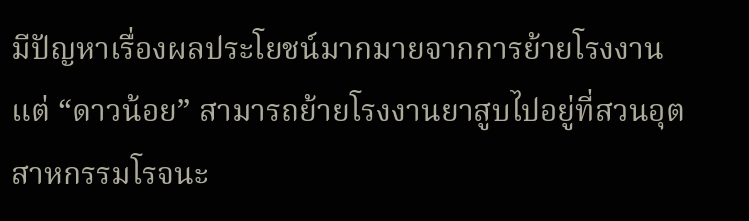มีปัญหาเรื่องผลประโยชน์มากมายจากการย้ายโรงงาน
แต่ “ดาวน้อย” สามารถย้ายโรงงานยาสูบไปอยู่ที่สวนอุตสาหกรรมโรจนะ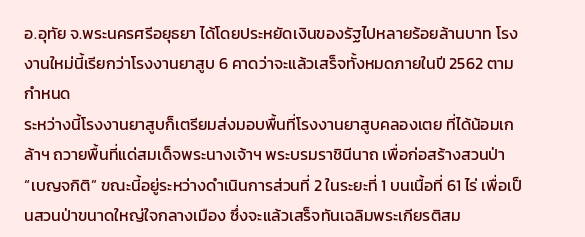อ.อุทัย จ.พระนครศรีอยุธยา ได้โดยประหยัดเงินของรัฐไปหลายร้อยล้านบาท โรงงานใหม่นี้เรียกว่าโรงงานยาสูบ 6 คาดว่าจะแล้วเสร็จทั้งหมดภายในปี 2562 ตามกำหนด
ระหว่างนี้โรงงานยาสูบก็เตรียมส่งมอบพื้นที่โรงงานยาสูบคลองเตย ที่ได้น้อมเกล้าฯ ถวายพื้นที่แด่สมเด็จพระนางเจ้าฯ พระบรมราชินีนาถ เพื่อก่อสร้างสวนป่า “เบญจกิติ” ขณะนี้อยู่ระหว่างดำเนินการส่วนที่ 2 ในระยะที่ 1 บนเนื้อที่ 61 ไร่ เพื่อเป็นสวนป่าขนาดใหญ่ใจกลางเมือง ซึ่งจะแล้วเสร็จทันเฉลิมพระเกียรติสม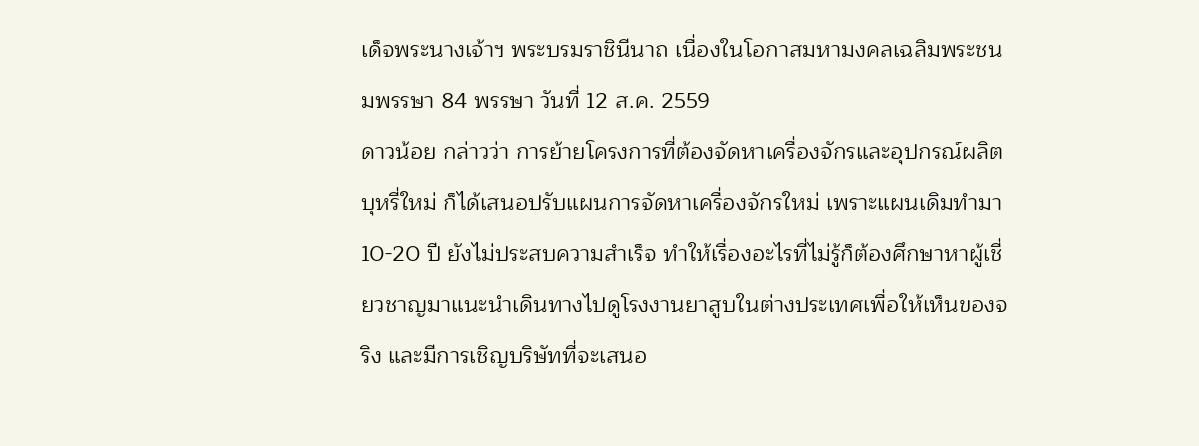เด็จพระนางเจ้าฯ พระบรมราชินีนาถ เนื่องในโอกาสมหามงคลเฉลิมพระชนมพรรษา 84 พรรษา วันที่ 12 ส.ค. 2559
ดาวน้อย กล่าวว่า การย้ายโครงการที่ต้องจัดหาเครื่องจักรและอุปกรณ์ผลิตบุหรี่ใหม่ ก็ได้เสนอปรับแผนการจัดหาเครื่องจักรใหม่ เพราะแผนเดิมทำมา 10-20 ปี ยังไม่ประสบความสำเร็จ ทำให้เรื่องอะไรที่ไม่รู้ก็ต้องศึกษาหาผู้เชี่ยวชาญมาแนะนำเดินทางไปดูโรงงานยาสูบในต่างประเทศเพื่อให้เห็นของจริง และมีการเชิญบริษัทที่จะเสนอ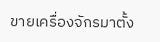ขายเครื่องจักรมาตั้ง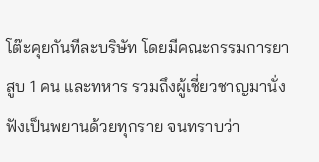โต๊ะคุยกันทีละบริษัท โดยมีคณะกรรมการยาสูบ 1 คน และทหาร รวมถึงผู้เชี่ยวชาญมานั่งฟังเป็นพยานด้วยทุกราย จนทราบว่า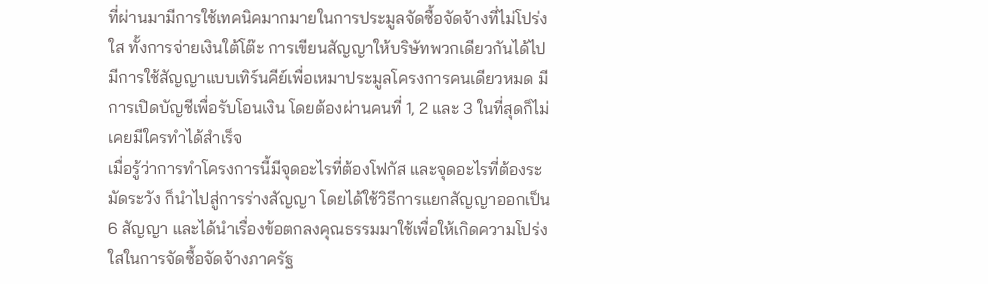ที่ผ่านมามีการใช้เทคนิคมากมายในการประมูลจัดซื้อจัดจ้างที่ไม่โปร่งใส ทั้งการจ่ายเงินใต้โต๊ะ การเขียนสัญญาให้บริษัทพวกเดียวกันได้ไป มีการใช้สัญญาแบบเทิร์นคีย์เพื่อเหมาประมูลโครงการคนเดียวหมด มีการเปิดบัญชีเพื่อรับโอนเงิน โดยต้องผ่านคนที่ 1, 2 และ 3 ในที่สุดก็ไม่เคยมีใครทำได้สำเร็จ
เมื่อรู้ว่าการทำโครงการนี้มีจุดอะไรที่ต้องโฟกัส และจุดอะไรที่ต้องระมัดระวัง ก็นำไปสู่การร่างสัญญา โดยได้ใช้วิธีการแยกสัญญาออกเป็น 6 สัญญา และได้นำเรื่องข้อตกลงคุณธรรมมาใช้เพื่อให้เกิดความโปร่งใสในการจัดซื้อจัดจ้างภาครัฐ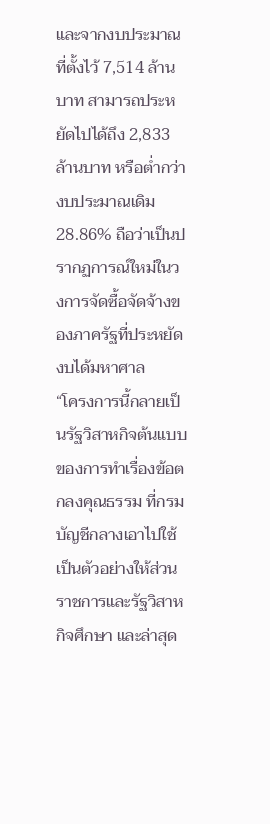และจากงบประมาณที่ตั้งไว้ 7,514 ล้านบาท สามารถประหยัดไปได้ถึง 2,833 ล้านบาท หรือต่ำกว่างบประมาณเดิม 28.86% ถือว่าเป็นปรากฏการณ์ใหม่ในวงการจัดซื้อจัดจ้างของภาครัฐที่ประหยัดงบได้มหาศาล
“โครงการนี้กลายเป็นรัฐวิสาหกิจต้นแบบของการทำเรื่องข้อตกลงคุณธรรม ที่กรมบัญชีกลางเอาไปใช้เป็นตัวอย่างให้ส่วนราชการและรัฐวิสาหกิจศึกษา และล่าสุด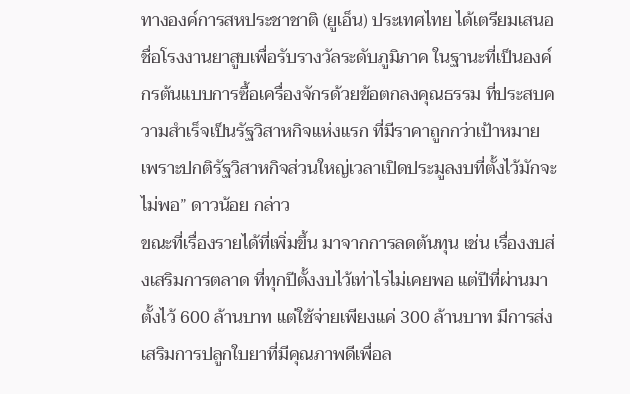ทางองค์การสหประชาชาติ (ยูเอ็น) ประเทศไทย ได้เตรียมเสนอชื่อโรงงานยาสูบเพื่อรับรางวัลระดับภูมิภาค ในฐานะที่เป็นองค์กรต้นแบบการซื้อเครื่องจักรด้วยข้อตกลงคุณธรรม ที่ประสบความสำเร็จเป็นรัฐวิสาหกิจแห่งแรก ที่มีราคาถูกกว่าเป้าหมาย เพราะปกติรัฐวิสาหกิจส่วนใหญ่เวลาเปิดประมูลงบที่ตั้งไว้มักจะไม่พอ” ดาวน้อย กล่าว
ขณะที่เรื่องรายได้ที่เพิ่มขึ้น มาจากการลดต้นทุน เช่น เรื่องงบส่งเสริมการตลาด ที่ทุกปีตั้งงบไว้เท่าไรไม่เคยพอ แต่ปีที่ผ่านมาตั้งไว้ 600 ล้านบาท แต่ใช้จ่ายเพียงแค่ 300 ล้านบาท มีการส่งเสริมการปลูกใบยาที่มีคุณภาพดีเพื่อล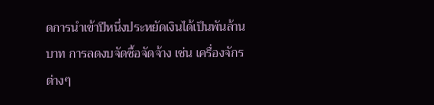ดการนำเข้าปีหนึ่งประหยัดเงินได้เป็นพันล้านบาท การลดงบจัดซื้อจัดจ้าง เช่น เครื่องจักรต่างๆ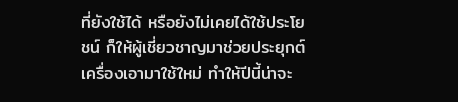ที่ยังใช้ได้ หรือยังไม่เคยได้ใช้ประโยชน์ ก็ให้ผู้เชี่ยวชาญมาช่วยประยุกต์เครื่องเอามาใช้ใหม่ ทำให้ปีนี้น่าจะ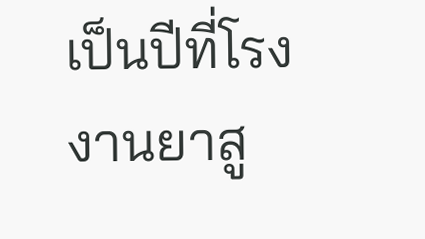เป็นปีที่โรงงานยาสู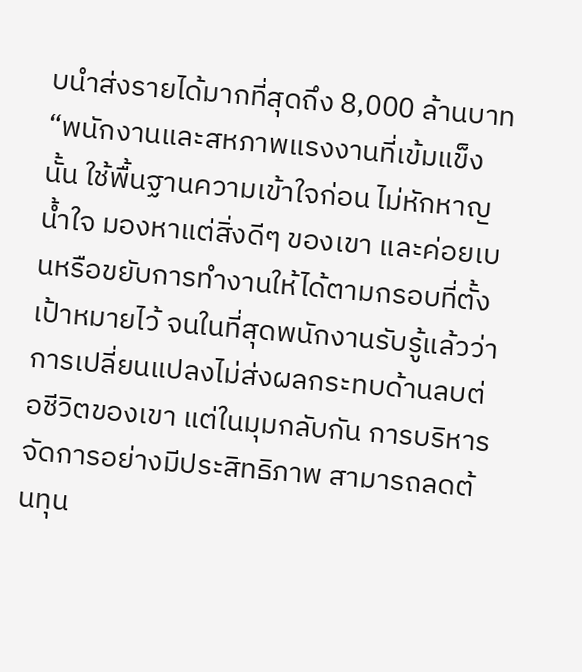บนำส่งรายได้มากที่สุดถึง 8,000 ล้านบาท
“พนักงานและสหภาพแรงงานที่เข้มแข็งนั้น ใช้พื้นฐานความเข้าใจก่อน ไม่หักหาญน้ำใจ มองหาแต่สิ่งดีๆ ของเขา และค่อยเบนหรือขยับการทำงานให้ได้ตามกรอบที่ตั้งเป้าหมายไว้ จนในที่สุดพนักงานรับรู้แล้วว่าการเปลี่ยนแปลงไม่ส่งผลกระทบด้านลบต่อชีวิตของเขา แต่ในมุมกลับกัน การบริหารจัดการอย่างมีประสิทธิภาพ สามารถลดต้นทุน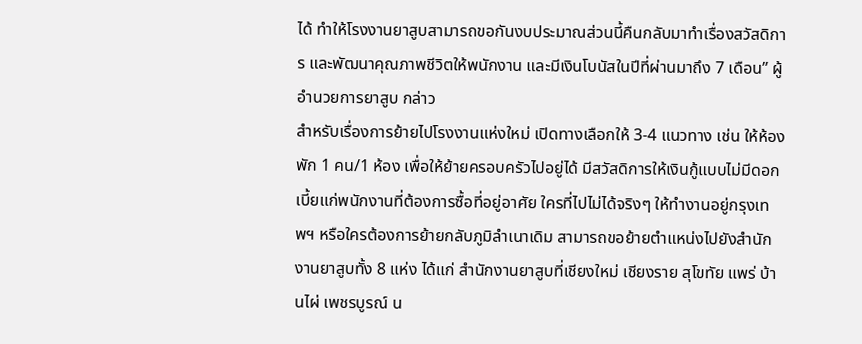ได้ ทำให้โรงงานยาสูบสามารถขอกันงบประมาณส่วนนี้คืนกลับมาทำเรื่องสวัสดิการ และพัฒนาคุณภาพชีวิตให้พนักงาน และมีเงินโบนัสในปีที่ผ่านมาถึง 7 เดือน” ผู้อำนวยการยาสูบ กล่าว
สำหรับเรื่องการย้ายไปโรงงานแห่งใหม่ เปิดทางเลือกให้ 3-4 แนวทาง เช่น ให้ห้องพัก 1 คน/1 ห้อง เพื่อให้ย้ายครอบครัวไปอยู่ได้ มีสวัสดิการให้เงินกู้แบบไม่มีดอกเบี้ยแก่พนักงานที่ต้องการซื้อที่อยู่อาศัย ใครที่ไปไม่ได้จริงๆ ให้ทำงานอยู่กรุงเทพฯ หรือใครต้องการย้ายกลับภูมิลำเนาเดิม สามารถขอย้ายตำแหน่งไปยังสำนักงานยาสูบทั้ง 8 แห่ง ได้แก่ สำนักงานยาสูบที่เชียงใหม่ เชียงราย สุโขทัย แพร่ บ้านไผ่ เพชรบูรณ์ น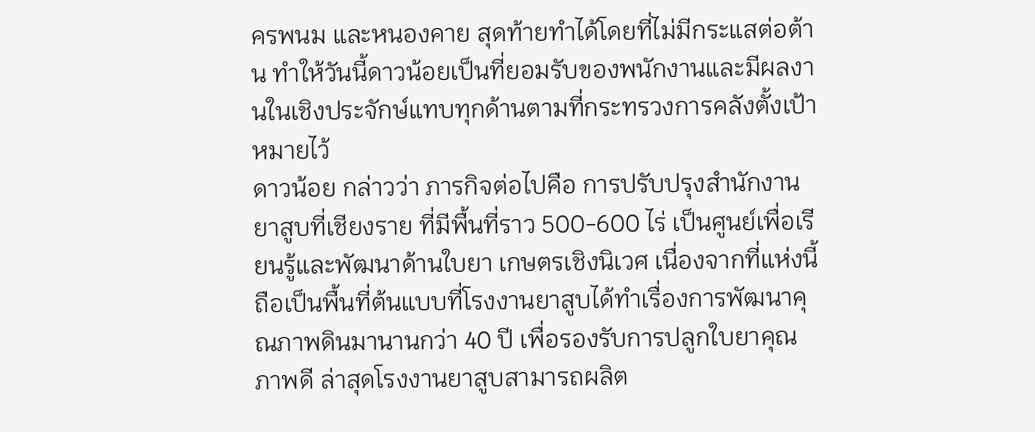ครพนม และหนองคาย สุดท้ายทำได้โดยที่ไม่มีกระแสต่อต้าน ทำให้วันนี้ดาวน้อยเป็นที่ยอมรับของพนักงานและมีผลงานในเชิงประจักษ์แทบทุกด้านตามที่กระทรวงการคลังตั้งเป้าหมายไว้
ดาวน้อย กล่าวว่า ภารกิจต่อไปคือ การปรับปรุงสำนักงานยาสูบที่เชียงราย ที่มีพื้นที่ราว 500-600 ไร่ เป็นศูนย์เพื่อเรียนรู้และพัฒนาด้านใบยา เกษตรเชิงนิเวศ เนื่องจากที่แห่งนี้ถือเป็นพื้นที่ต้นแบบที่โรงงานยาสูบได้ทำเรื่องการพัฒนาคุณภาพดินมานานกว่า 40 ปี เพื่อรองรับการปลูกใบยาคุณภาพดี ล่าสุดโรงงานยาสูบสามารถผลิต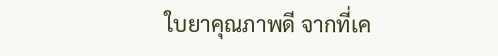ใบยาคุณภาพดี จากที่เค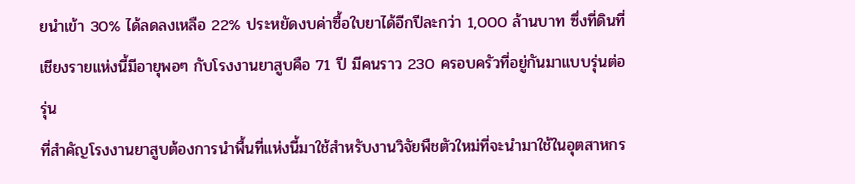ยนำเข้า 30% ได้ลดลงเหลือ 22% ประหยัดงบค่าซื้อใบยาได้อีกปีละกว่า 1,000 ล้านบาท ซึ่งที่ดินที่เชียงรายแห่งนี้มีอายุพอๆ กับโรงงานยาสูบคือ 71 ปี มีคนราว 230 ครอบครัวที่อยู่กันมาแบบรุ่นต่อรุ่น
ที่สำคัญโรงงานยาสูบต้องการนำพื้นที่แห่งนี้มาใช้สำหรับงานวิจัยพืชตัวใหม่ที่จะนำมาใช้ในอุตสาหกร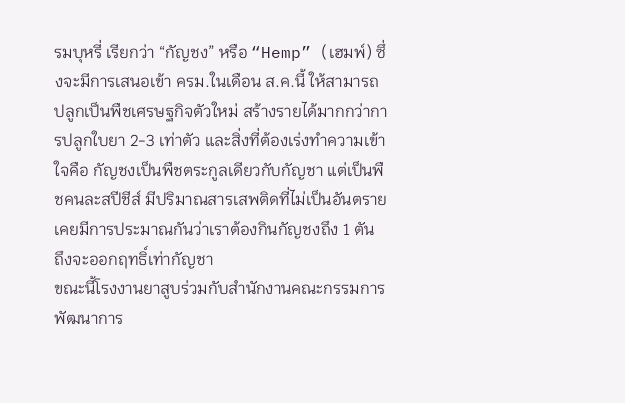รมบุหรี่ เรียกว่า “กัญชง” หรือ “Hemp” (เฮมพ์) ซึ่งจะมีการเสนอเข้า ครม.ในเดือน ส.ค.นี้ ให้สามารถปลูกเป็นพืชเศรษฐกิจตัวใหม่ สร้างรายได้มากกว่าการปลูกใบยา 2-3 เท่าตัว และสิ่งที่ต้องเร่งทำความเข้าใจคือ กัญชงเป็นพืชตระกูลเดียวกับกัญชา แต่เป็นพืชคนละสปีชีส์ มีปริมาณสารเสพติดที่ไม่เป็นอันตราย เคยมีการประมาณกันว่าเราต้องกินกัญชงถึง 1 ตัน ถึงจะออกฤทธิ์เท่ากัญชา
ขณะนี้โรงงานยาสูบร่วมกับสำนักงานคณะกรรมการพัฒนาการ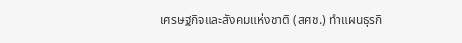เศรษฐกิจและสังคมแห่งชาติ (สศช.) ทำแผนธุรกิ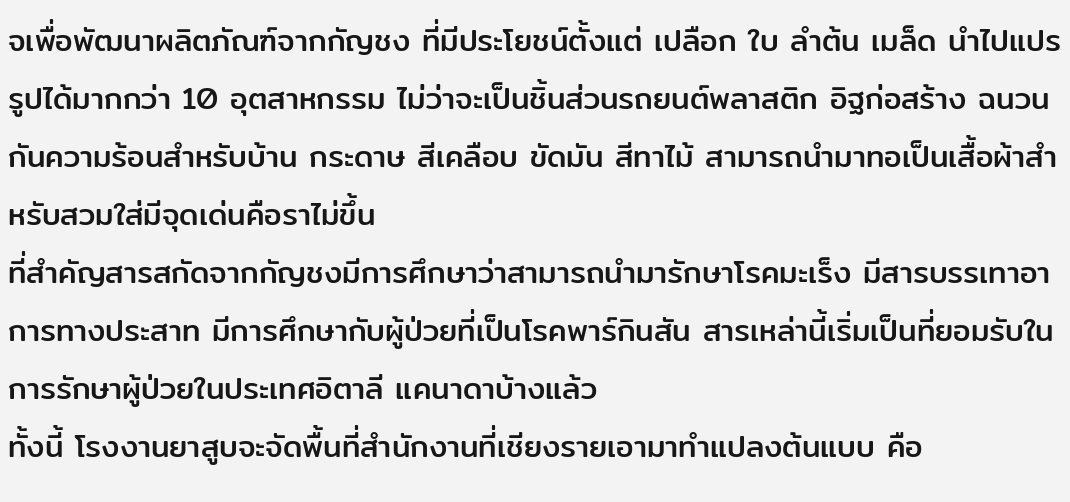จเพื่อพัฒนาผลิตภัณฑ์จากกัญชง ที่มีประโยชน์ตั้งแต่ เปลือก ใบ ลำต้น เมล็ด นำไปแปรรูปได้มากกว่า 10 อุตสาหกรรม ไม่ว่าจะเป็นชิ้นส่วนรถยนต์พลาสติก อิฐก่อสร้าง ฉนวนกันความร้อนสำหรับบ้าน กระดาษ สีเคลือบ ขัดมัน สีทาไม้ สามารถนำมาทอเป็นเสื้อผ้าสำหรับสวมใส่มีจุดเด่นคือราไม่ขึ้น
ที่สำคัญสารสกัดจากกัญชงมีการศึกษาว่าสามารถนำมารักษาโรคมะเร็ง มีสารบรรเทาอาการทางประสาท มีการศึกษากับผู้ป่วยที่เป็นโรคพาร์กินสัน สารเหล่านี้เริ่มเป็นที่ยอมรับในการรักษาผู้ป่วยในประเทศอิตาลี แคนาดาบ้างแล้ว
ทั้งนี้ โรงงานยาสูบจะจัดพื้นที่สำนักงานที่เชียงรายเอามาทำแปลงต้นแบบ คือ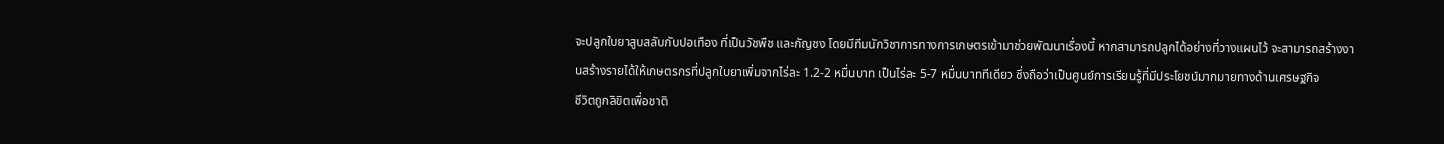จะปลูกใบยาสูบสลับกับปอเทือง ที่เป็นวัชพืช และกัญชง โดยมีทีมนักวิชาการทางการเกษตรเข้ามาช่วยพัฒนาเรื่องนี้ หากสามารถปลูกได้อย่างที่วางแผนไว้ จะสามารถสร้างงานสร้างรายได้ให้เกษตรกรที่ปลูกใบยาเพิ่มจากไร่ละ 1.2-2 หมื่นบาท เป็นไร่ละ 5-7 หมื่นบาททีเดียว ซึ่งถือว่าเป็นศูนย์การเรียนรู้ที่มีประโยชน์มากมายทางด้านเศรษฐกิจ
ชีวิตถูกลิขิตเพื่อชาติ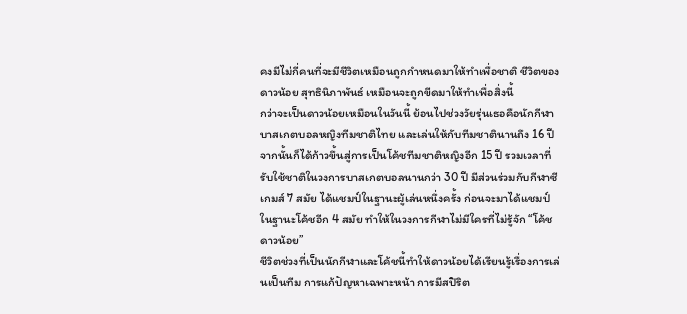คงมีไม่กี่คนที่จะมีชีวิตเหมือนถูกกำหนดมาให้ทำเพื่อชาติ ชีวิตของ ดาวน้อย สุทธินิภาพันธ์ เหมือนจะถูกขีดมาให้ทำเพื่อสิ่งนี้
กว่าจะเป็นดาวน้อยเหมือนในวันนี้ ย้อนไปช่วงวัยรุ่นเธอคือนักกีฬาบาสเกตบอลหญิงทีมชาติไทย และเล่นให้กับทีมชาตินานถึง 16 ปี จากนั้นก็ได้ก้าวขึ้นสู่การเป็นโค้ชทีมชาติหญิงอีก 15 ปี รวมเวลาที่รับใช้ชาติในวงการบาสเกตบอลนานกว่า 30 ปี มีส่วนร่วมกับกีฬาซีเกมส์ 7 สมัย ได้แชมป์ในฐานะผู้เล่นหนึ่งครั้ง ก่อนจะมาได้แชมป์ในฐานะโค้ชอีก 4 สมัย ทำให้ในวงการกีฬาไม่มีใครที่ไม่รู้จัก “โค้ชดาวน้อย”
ชีวิตช่วงที่เป็นนักกีฬาและโค้ชนี้ทำให้ดาวน้อยได้เรียนรู้เรื่องการเล่นเป็นทีม การแก้ปัญหาเฉพาะหน้า การมีสปิริต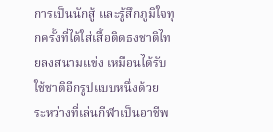การเป็นนักสู้ และรู้สึกภูมิใจทุกครั้งที่ได้ใส่เสื้อติดธงชาติไทยลงสนามแข่ง เหมือนได้รับใช้ชาติอีกรูปแบบหนึ่งด้วย
ระหว่างที่เล่นกีฬาเป็นอาชีพ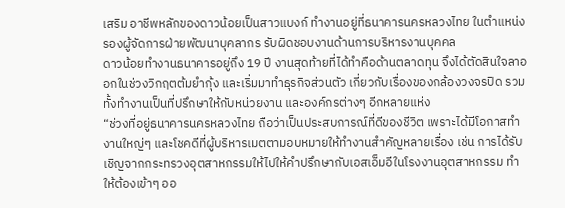เสริม อาชีพหลักของดาวน้อยเป็นสาวแบงก์ ทำงานอยู่ที่ธนาคารนครหลวงไทย ในตำแหน่งรองผู้จัดการฝ่ายพัฒนาบุคลากร รับผิดชอบงานด้านการบริหารงานบุคคล
ดาวน้อยทำงานธนาคารอยู่ถึง 19 ปี งานสุดท้ายที่ได้ทำคือด้านตลาดทุน จึงได้ตัดสินใจลาออกในช่วงวิกฤตต้มยำกุ้ง และเริ่มมาทำธุรกิจส่วนตัว เกี่ยวกับเรื่องของกล้องวงจรปิด รวมทั้งทำงานเป็นที่ปรึกษาให้กับหน่วยงาน และองค์กรต่างๆ อีกหลายแห่ง
“ช่วงที่อยู่ธนาคารนครหลวงไทย ถือว่าเป็นประสบการณ์ที่ดีของชีวิต เพราะได้มีโอกาสทำงานใหญ่ๆ และโชคดีที่ผู้บริหารเมตตามอบหมายให้ทำงานสำคัญหลายเรื่อง เช่น การได้รับเชิญจากกระทรวงอุตสาหกรรมให้ไปให้คำปรึกษากับเอสเอ็มอีในโรงงานอุตสาหกรรม ทำให้ต้องเข้าๆ ออ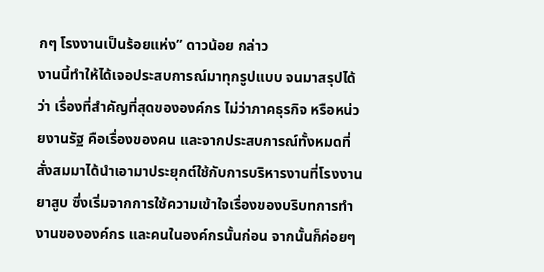กๆ โรงงานเป็นร้อยแห่ง” ดาวน้อย กล่าว
งานนี้ทำให้ได้เจอประสบการณ์มาทุกรูปแบบ จนมาสรุปได้ว่า เรื่องที่สำคัญที่สุดขององค์กร ไม่ว่าภาคธุรกิจ หรือหน่วยงานรัฐ คือเรื่องของคน และจากประสบการณ์ทั้งหมดที่สั่งสมมาได้นำเอามาประยุกต์ใช้กับการบริหารงานที่โรงงานยาสูบ ซึ่งเริ่มจากการใช้ความเข้าใจเรื่องของบริบทการทำงานขององค์กร และคนในองค์กรนั้นก่อน จากนั้นก็ค่อยๆ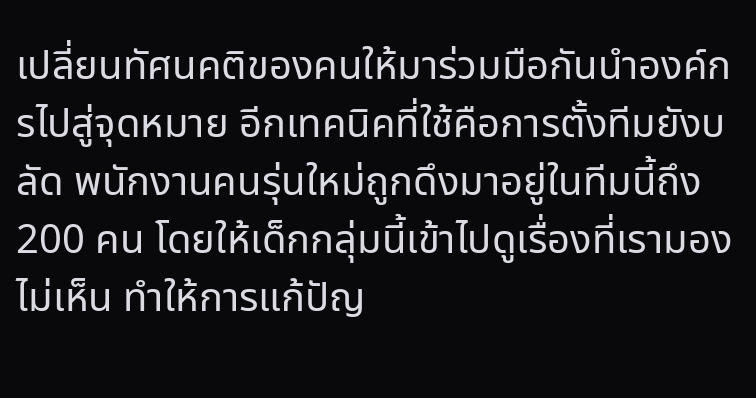เปลี่ยนทัศนคติของคนให้มาร่วมมือกันนำองค์กรไปสู่จุดหมาย อีกเทคนิคที่ใช้คือการตั้งทีมยังบลัด พนักงานคนรุ่นใหม่ถูกดึงมาอยู่ในทีมนี้ถึง 200 คน โดยให้เด็กกลุ่มนี้เข้าไปดูเรื่องที่เรามองไม่เห็น ทำให้การแก้ปัญ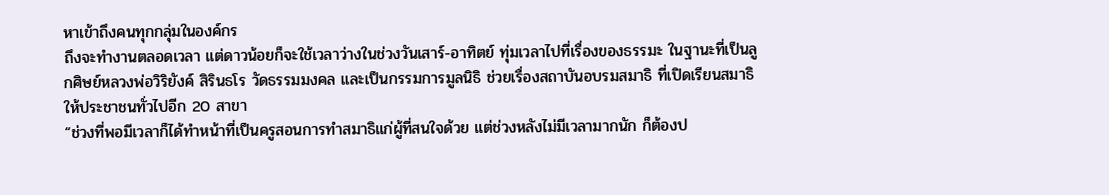หาเข้าถึงคนทุกกลุ่มในองค์กร
ถึงจะทำงานตลอดเวลา แต่ดาวน้อยก็จะใช้เวลาว่างในช่วงวันเสาร์-อาทิตย์ ทุ่มเวลาไปที่เรื่องของธรรมะ ในฐานะที่เป็นลูกศิษย์หลวงพ่อวิริยังค์ สิรินธโร วัดธรรมมงคล และเป็นกรรมการมูลนิธิ ช่วยเรื่องสถาบันอบรมสมาธิ ที่เปิดเรียนสมาธิให้ประชาชนทั่วไปอีก 20 สาขา
“ช่วงที่พอมีเวลาก็ได้ทำหน้าที่เป็นครูสอนการทำสมาธิแก่ผู้ที่สนใจด้วย แต่ช่วงหลังไม่มีเวลามากนัก ก็ต้องป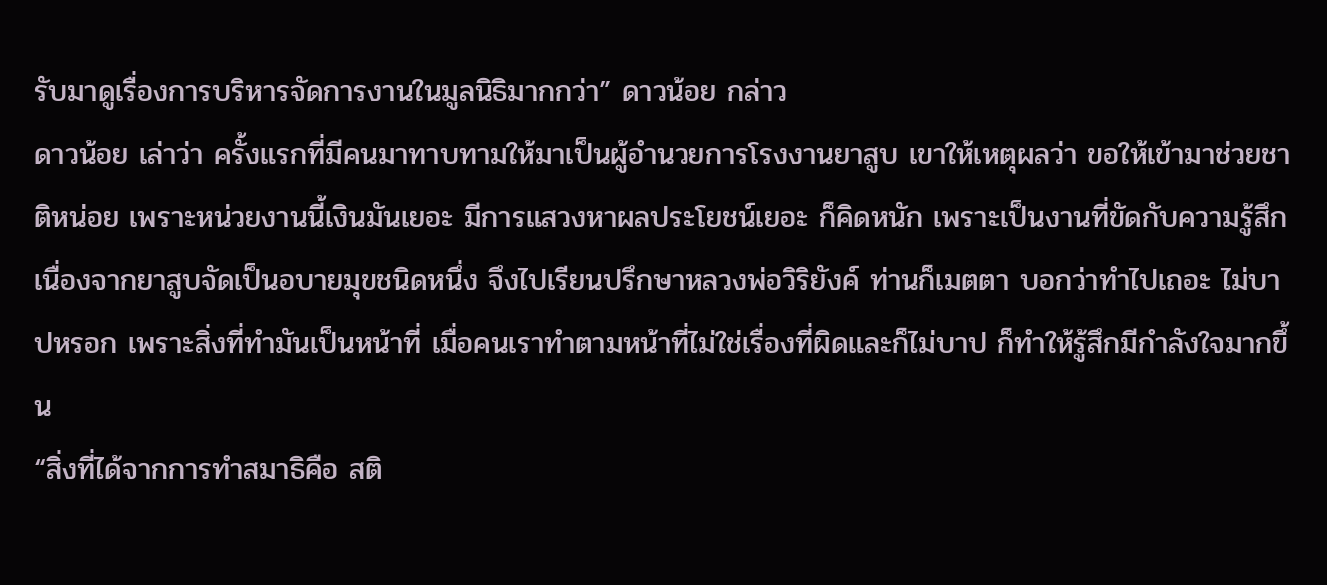รับมาดูเรื่องการบริหารจัดการงานในมูลนิธิมากกว่า” ดาวน้อย กล่าว
ดาวน้อย เล่าว่า ครั้งแรกที่มีคนมาทาบทามให้มาเป็นผู้อำนวยการโรงงานยาสูบ เขาให้เหตุผลว่า ขอให้เข้ามาช่วยชาติหน่อย เพราะหน่วยงานนี้เงินมันเยอะ มีการแสวงหาผลประโยชน์เยอะ ก็คิดหนัก เพราะเป็นงานที่ขัดกับความรู้สึก เนื่องจากยาสูบจัดเป็นอบายมุขชนิดหนึ่ง จึงไปเรียนปรึกษาหลวงพ่อวิริยังค์ ท่านก็เมตตา บอกว่าทำไปเถอะ ไม่บาปหรอก เพราะสิ่งที่ทำมันเป็นหน้าที่ เมื่อคนเราทำตามหน้าที่ไม่ใช่เรื่องที่ผิดและก็ไม่บาป ก็ทำให้รู้สึกมีกำลังใจมากขึ้น
“สิ่งที่ได้จากการทำสมาธิคือ สติ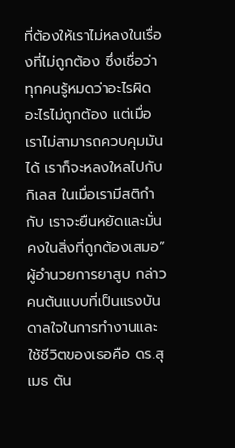ที่ต้องให้เราไม่หลงในเรื่องที่ไม่ถูกต้อง ซึ่งเชื่อว่าทุกคนรู้หมดว่าอะไรผิด อะไรไม่ถูกต้อง แต่เมื่อเราไม่สามารถควบคุมมันได้ เราก็จะหลงใหลไปกับกิเลส ในเมื่อเรามีสติกำกับ เราจะยืนหยัดและมั่นคงในสิ่งที่ถูกต้องเสมอ” ผู้อำนวยการยาสูบ กล่าว
คนต้นแบบที่เป็นแรงบันดาลใจในการทำงานและใช้ชีวิตของเธอคือ ดร.สุเมธ ตัน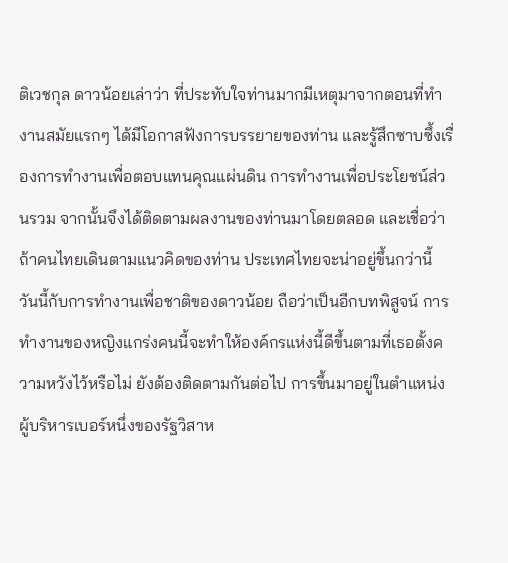ติเวชกุล ดาวน้อยเล่าว่า ที่ประทับใจท่านมากมีเหตุมาจากตอนที่ทำงานสมัยแรกๆ ได้มีโอกาสฟังการบรรยายของท่าน และรู้สึกซาบซึ้งเรื่องการทำงานเพื่อตอบแทนคุณแผ่นดิน การทำงานเพื่อประโยชน์ส่วนรวม จากนั้นจึงได้ติดตามผลงานของท่านมาโดยตลอด และเชื่อว่าถ้าคนไทยเดินตามแนวคิดของท่าน ประเทศไทยจะน่าอยู่ขึ้นกว่านี้
วันนี้กับการทำงานเพื่อชาติของดาวน้อย ถือว่าเป็นอีกบทพิสูจน์ การทำงานของหญิงแกร่งคนนี้จะทำให้องค์กรแห่งนี้ดีขึ้นตามที่เธอตั้งความหวังไว้หรือไม่ ยังต้องติดตามกันต่อไป การขึ้นมาอยู่ในตำแหน่งผู้บริหารเบอร์หนึ่งของรัฐวิสาห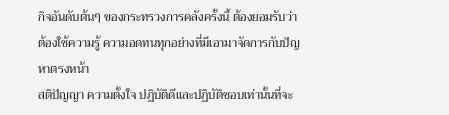กิจอันดับต้นๆ ของกระทรวงการคลังครั้งนี้ ต้องยอมรับว่าต้องใช้ความรู้ ความอดทนทุกอย่างที่มีเอามาจัดการกับปัญหาตรงหน้า
สติปัญญา ความตั้งใจ ปฏิบัติดีและปฏิบัติชอบเท่านั้นที่จะ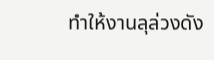ทำให้งานลุล่วงดัง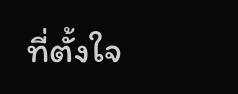ที่ตั้งใจ